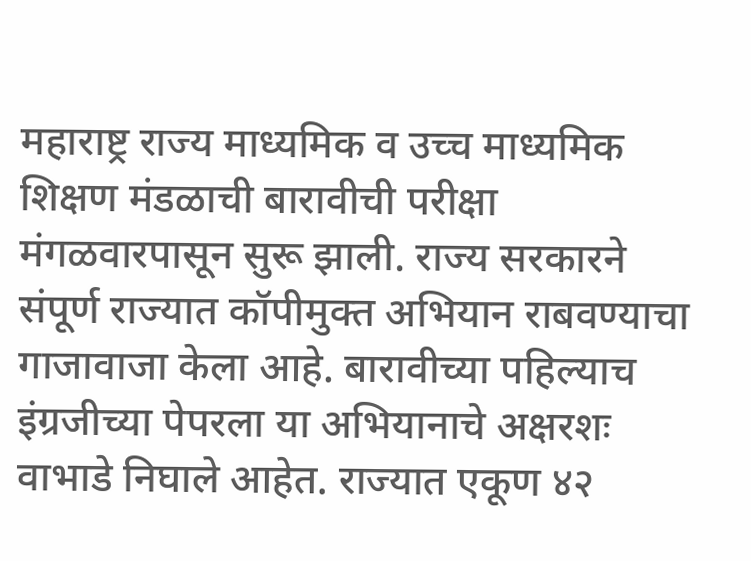महाराष्ट्र राज्य माध्यमिक व उच्च माध्यमिक शिक्षण मंडळाची बारावीची परीक्षा मंगळवारपासून सुरू झाली. राज्य सरकारने संपूर्ण राज्यात कॉपीमुक्त अभियान राबवण्याचा गाजावाजा केला आहे. बारावीच्या पहिल्याच इंग्रजीच्या पेपरला या अभियानाचे अक्षरशः वाभाडे निघाले आहेत. राज्यात एकूण ४२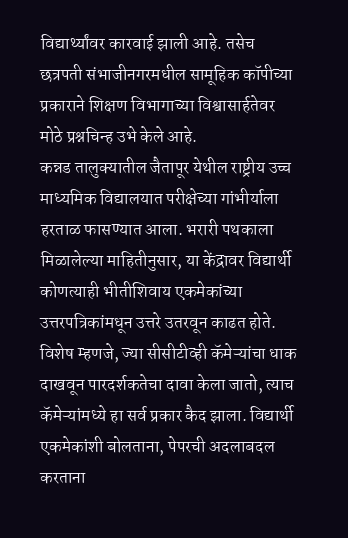विद्यार्थ्यांवर कारवाई झाली आहे. तसेच छत्रपती संभाजीनगरमधील सामूहिक कॉपीच्या प्रकाराने शिक्षण विभागाच्या विश्वासार्हतेवर मोठे प्रश्नचिन्ह उभे केले आहे.
कन्नड तालुक्यातील जैतापूर येथील राष्ट्रीय उच्च माध्यमिक विद्यालयात परीक्षेच्या गांभीर्याला हरताळ फासण्यात आला. भरारी पथकाला मिळालेल्या माहितीनुसार, या केंद्रावर विद्यार्थी कोणत्याही भीतीशिवाय एकमेकांच्या उत्तरपत्रिकांमधून उत्तरे उतरवून काढत होते. विशेष म्हणजे, ज्या सीसीटीव्ही कॅमेऱ्यांचा धाक दाखवून पारदर्शकतेचा दावा केला जातो, त्याच कॅमेऱ्यांमध्ये हा सर्व प्रकार कैद झाला. विद्यार्थी एकमेकांशी बोलताना, पेपरची अदलाबदल करताना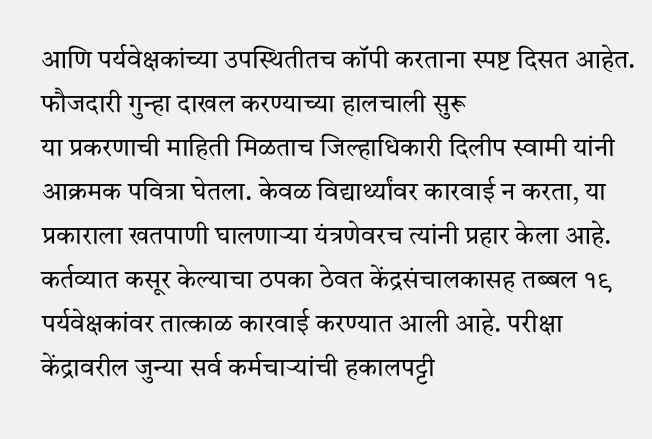आणि पर्यवेक्षकांच्या उपस्थितीतच कॉपी करताना स्पष्ट दिसत आहेत.
फौजदारी गुन्हा दाखल करण्याच्या हालचाली सुरू
या प्रकरणाची माहिती मिळताच जिल्हाधिकारी दिलीप स्वामी यांनी आक्रमक पवित्रा घेतला. केवळ विद्यार्थ्यांवर कारवाई न करता, या प्रकाराला खतपाणी घालणाऱ्या यंत्रणेवरच त्यांनी प्रहार केला आहे. कर्तव्यात कसूर केल्याचा ठपका ठेवत केंद्रसंचालकासह तब्बल १९ पर्यवेक्षकांवर तात्काळ कारवाई करण्यात आली आहे. परीक्षा केंद्रावरील जुन्या सर्व कर्मचाऱ्यांची हकालपट्टी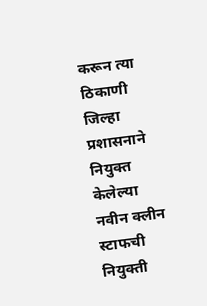करून त्या ठिकाणी जिल्हा प्रशासनाने नियुक्त केलेल्या नवीन क्लीन स्टाफची नियुक्ती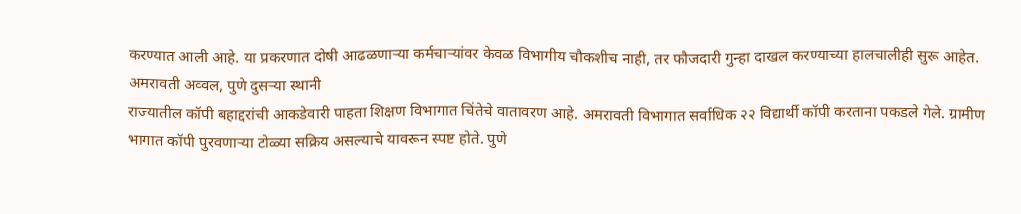करण्यात आली आहे. या प्रकरणात दोषी आढळणाऱ्या कर्मचाऱ्यांवर केवळ विभागीय चौकशीच नाही, तर फौजदारी गुन्हा दाखल करण्याच्या हालचालीही सुरू आहेत.
अमरावती अव्वल, पुणे दुसऱ्या स्थानी
राज्यातील कॉपी बहाद्दरांची आकडेवारी पाहता शिक्षण विभागात चिंतेचे वातावरण आहे. अमरावती विभागात सर्वाधिक २२ विद्यार्थी कॉपी करताना पकडले गेले. ग्रामीण भागात कॉपी पुरवणाऱ्या टोळ्या सक्रिय असल्याचे यावरून स्पष्ट होते. पुणे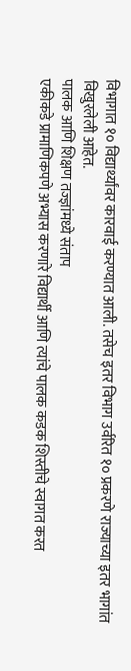विभागात १० विद्यार्थ्यांवर कारवाई करण्यात आली. तसेच इतर विभाग उर्वरित १० प्रकरणे राज्याच्या इतर भागांत विखुरलेली आहेत.
पालक आणि शिक्षण तज्ज्ञांमध्ये संताप
एकीकडे प्रामाणिकपणे अभ्यास करणारे विद्यार्थी आणि त्यांचे पालक कडक शिस्तीचे स्वागत करत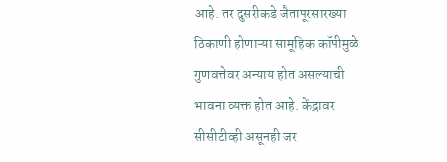आहे. तर दुसरीकडे जैतापूरसारख्या ठिकाणी होणाऱ्या सामूहिक कॉपीमुळे गुणवत्तेवर अन्याय होत असल्याची भावना व्यक्त होत आहे. केंद्रावर सीसीटीव्ही असूनही जर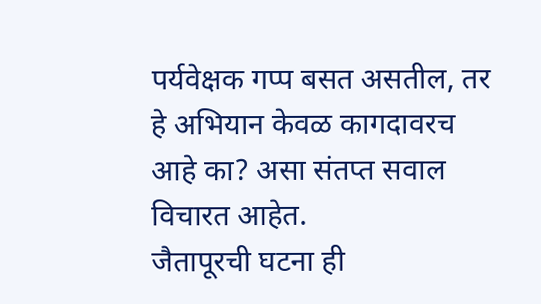पर्यवेक्षक गप्प बसत असतील, तर हे अभियान केवळ कागदावरच आहे का? असा संतप्त सवाल विचारत आहेत.
जैतापूरची घटना ही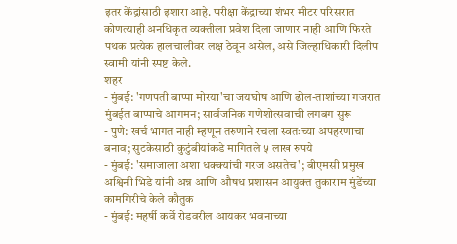इतर केंद्रांसाठी इशारा आहे. परीक्षा केंद्राच्या शंभर मीटर परिसरात कोणत्याही अनधिकृत व्यक्तीला प्रवेश दिला जाणार नाही आणि फिरते पथक प्रत्येक हालचालीवर लक्ष ठेवून असेल, असे जिल्हाधिकारी दिलीप स्वामी यांनी स्पष्ट केले.
शहर
- मुंबई: 'गणपती बाप्पा मोरया'चा जयघोष आणि ढोल-ताशांच्या गजरात मुंबईत बाप्पाचे आगमन; सार्वजनिक गणेशोत्सवाची लगबग सुरू
- पुणे: खर्च भागत नाही म्हणून तरुणाने रचला स्वतःच्या अपहरणाचा बनाव; सुटकेसाठी कुटुंबीयांकडे मागितले ५ लाख रुपये
- मुंबई: 'समाजाला अशा धक्क्यांची गरज असतेच'; बीएमसी प्रमुख अश्विनी भिडे यांनी अन्न आणि औषध प्रशासन आयुक्त तुकाराम मुंडेंच्या कामगिरीचे केले कौतुक
- मुंबई: महर्षी कर्वे रोडवरील आयकर भवनाच्या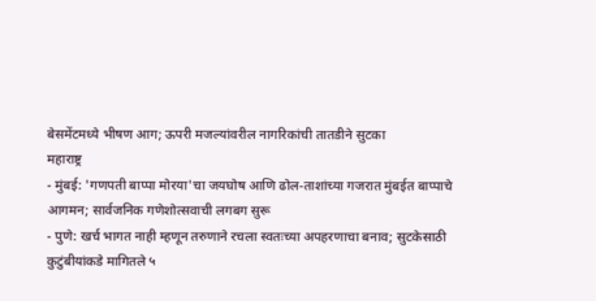बेसमेंटमध्ये भीषण आग; ऊपरी मजल्यांवरील नागरिकांची तातडीने सुटका
महाराष्ट्र
- मुंबई: 'गणपती बाप्पा मोरया'चा जयघोष आणि ढोल-ताशांच्या गजरात मुंबईत बाप्पाचे आगमन; सार्वजनिक गणेशोत्सवाची लगबग सुरू
- पुणे: खर्च भागत नाही म्हणून तरुणाने रचला स्वतःच्या अपहरणाचा बनाव; सुटकेसाठी कुटुंबीयांकडे मागितले ५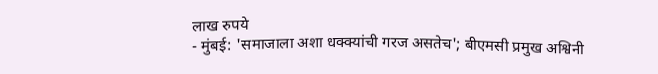लाख रुपये
- मुंबई: 'समाजाला अशा धक्क्यांची गरज असतेच'; बीएमसी प्रमुख अश्विनी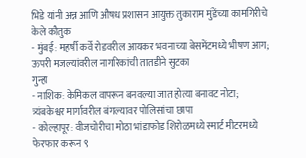भिडे यांनी अन्न आणि औषध प्रशासन आयुक्त तुकाराम मुंडेंच्या कामगिरीचे केले कौतुक
- मुंबई: महर्षी कर्वे रोडवरील आयकर भवनाच्या बेसमेंटमध्ये भीषण आग; ऊपरी मजल्यांवरील नागरिकांची तातडीने सुटका
गुन्हा
- नाशिक: केमिकल वापरून बनवल्या जात होत्या बनावट नोटा; त्र्यंबकेश्वर मार्गावरील बंगल्यावर पोलिसांचा छापा
- कोल्हापूर: वीजचोरीचा मोठा भांडाफोड शिरोळमध्ये स्मार्ट मीटरमध्ये फेरफार करून ९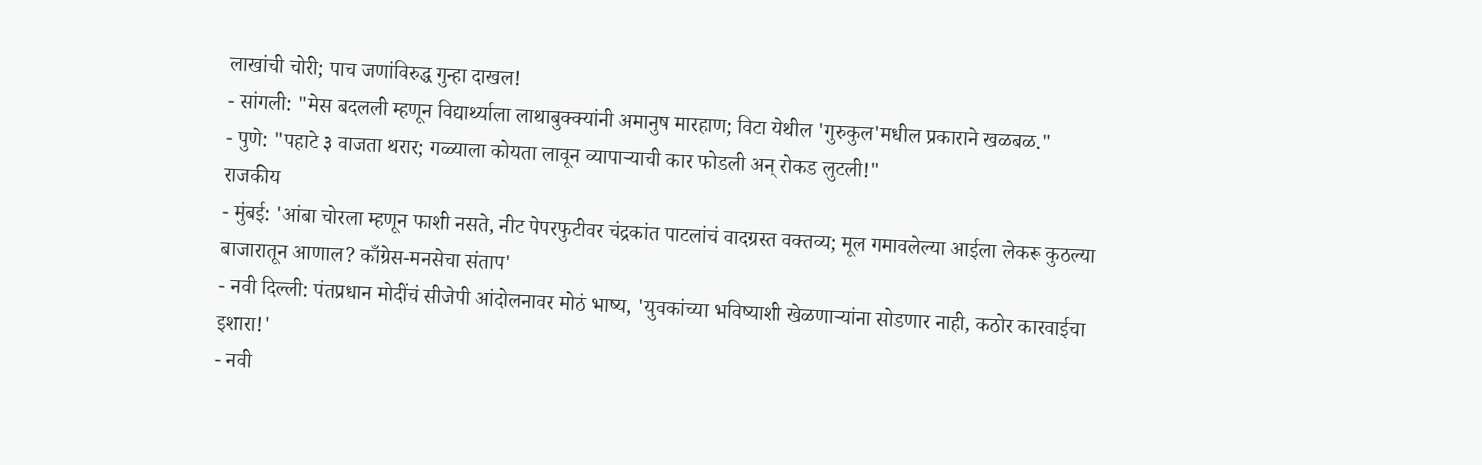लाखांची चोरी; पाच जणांविरुद्ध गुन्हा दाखल!
- सांगली: "मेस बदलली म्हणून विद्यार्थ्याला लाथाबुक्क्यांनी अमानुष मारहाण; विटा येथील 'गुरुकुल'मधील प्रकाराने खळबळ."
- पुणे: "पहाटे ३ वाजता थरार; गळ्याला कोयता लावून व्यापाऱ्याची कार फोडली अन् रोकड लुटली!"
राजकीय
- मुंबई: 'आंबा चोरला म्हणून फाशी नसते, नीट पेपरफुटीवर चंद्रकांत पाटलांचं वादग्रस्त वक्तव्य; मूल गमावलेल्या आईला लेकरू कुठल्या बाजारातून आणाल? काँग्रेस-मनसेचा संताप'
- नवी दिल्ली: पंतप्रधान मोदींचं सीजेपी आंदोलनावर मोठं भाष्य, 'युवकांच्या भविष्याशी खेळणाऱ्यांना सोडणार नाही, कठोर कारवाईचा इशारा!'
- नवी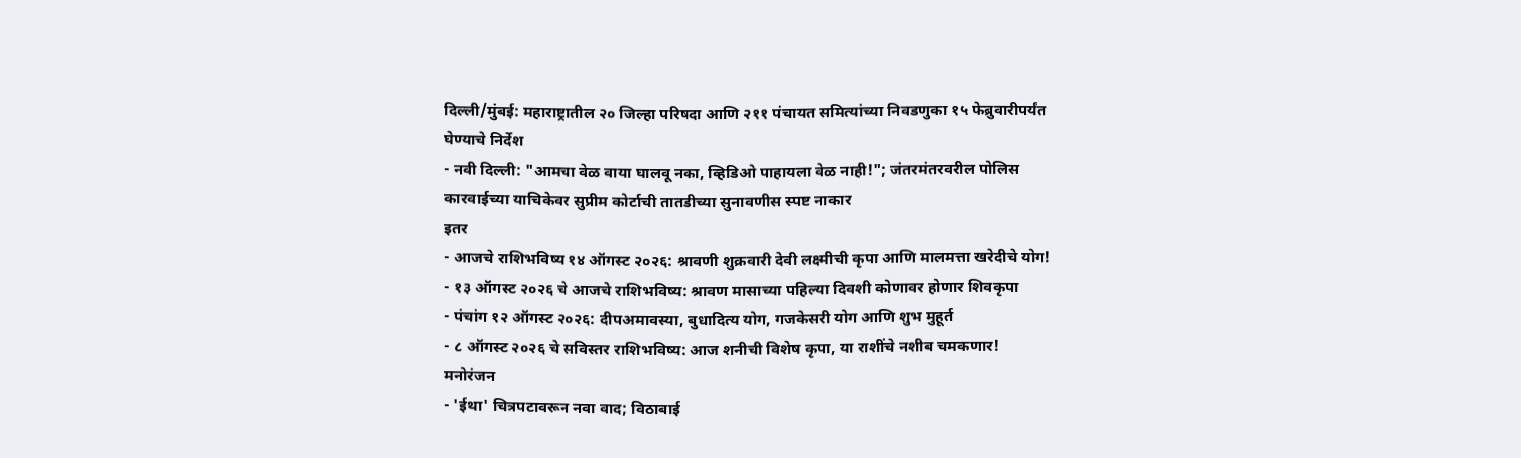दिल्ली/मुंबई: महाराष्ट्रातील २० जिल्हा परिषदा आणि २११ पंचायत समित्यांच्या निवडणुका १५ फेब्रुवारीपर्यंत घेण्याचे निर्देश
- नवी दिल्ली: "आमचा वेळ वाया घालवू नका, व्हिडिओ पाहायला वेळ नाही!"; जंतरमंतरवरील पोलिस कारवाईच्या याचिकेवर सुप्रीम कोर्टाची तातडीच्या सुनावणीस स्पष्ट नाकार
इतर
- आजचे राशिभविष्य १४ ऑगस्ट २०२६: श्रावणी शुक्रवारी देवी लक्ष्मीची कृपा आणि मालमत्ता खरेदीचे योग!
- १३ ऑगस्ट २०२६ चे आजचे राशिभविष्य: श्रावण मासाच्या पहिल्या दिवशी कोणावर होणार शिवकृपा
- पंचांग १२ ऑगस्ट २०२६: दीपअमावस्या, बुधादित्य योग, गजकेसरी योग आणि शुभ मुहूर्त
- ८ ऑगस्ट २०२६ चे सविस्तर राशिभविष्य: आज शनीची विशेष कृपा, या राशींचे नशीब चमकणार!
मनोरंजन
- 'ईथा' चित्रपटावरून नवा वाद; विठाबाई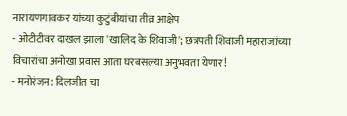नारायणगावकर यांच्या कुटुंबीयांचा तीव्र आक्षेप
- ओटीटीवर दाखल झाला 'खालिद के शिवाजी'; छत्रपती शिवाजी महाराजांच्या विचारांचा अनोखा प्रवास आता घरबसल्या अनुभवता येणार!
- मनोरंजन: दिलजीत चा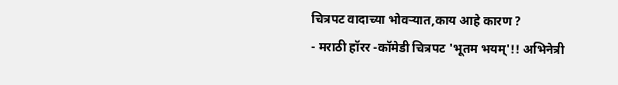चित्रपट वादाच्या भोवऱ्यात,काय आहे कारण ?
- मराठी हॉरर -कॉमेडी चित्रपट 'भूतम भयम्'!! अभिनेत्री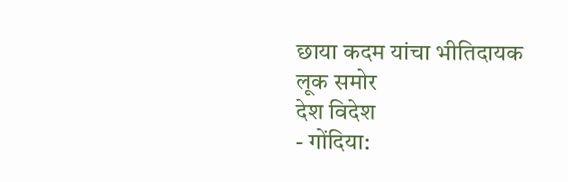छाया कदम यांचा भीतिदायक लूक समोर
देश विदेश
- गोंदिया: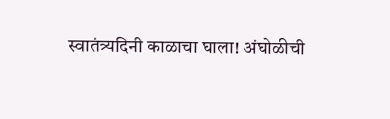स्वातंत्र्यदिनी काळाचा घाला! अंघोळीची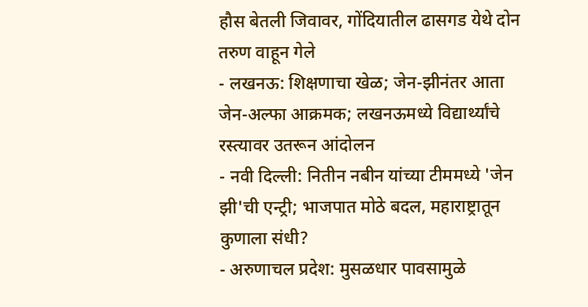हौस बेतली जिवावर, गोंदियातील ढासगड येथे दोन तरुण वाहून गेले
- लखनऊ: शिक्षणाचा खेळ; जेन-झीनंतर आता जेन-अल्फा आक्रमक; लखनऊमध्ये विद्यार्थ्यांचे रस्त्यावर उतरून आंदोलन
- नवी दिल्ली: नितीन नबीन यांच्या टीममध्ये 'जेन झी'ची एन्ट्री; भाजपात मोठे बदल, महाराष्ट्रातून कुणाला संधी?
- अरुणाचल प्रदेश: मुसळधार पावसामुळे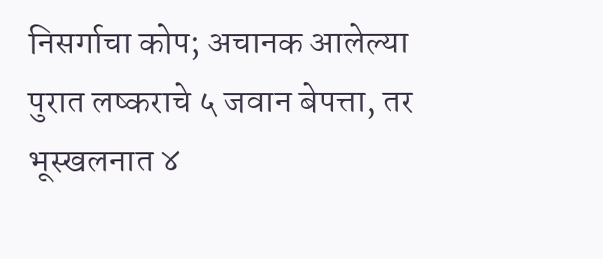निसर्गाचा कोप; अचानक आलेल्या पुरात लष्कराचे ५ जवान बेपत्ता, तर भूस्खलनात ४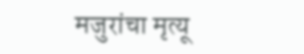मजुरांचा मृत्यू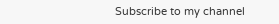Subscribe to my channel